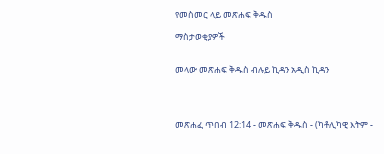የመስመር ላይ መጽሐፍ ቅዱስ

ማስታወቂያዎች


መላው መጽሐፍ ቅዱስ ብሉይ ኪዳን አዲስ ኪዳን




መጽሐፈ ጥበብ 12:14 - መጽሐፍ ቅዱስ - (ካቶሊካዊ እትም -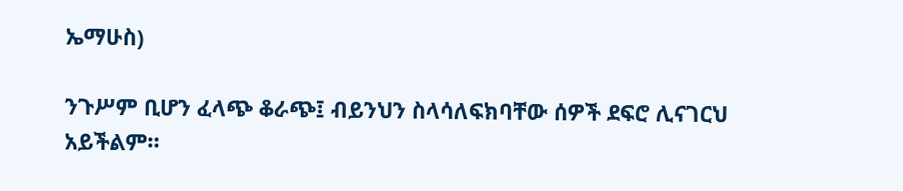ኤማሁስ)

ንጉሥም ቢሆን ፈላጭ ቆራጭ፤ ብይንህን ስላሳለፍክባቸው ሰዎች ደፍሮ ሊናገርህ አይችልም።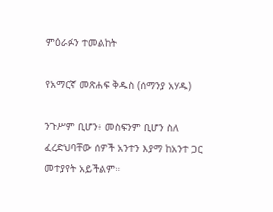ምዕራፉን ተመልከት

የአማርኛ መጽሐፍ ቅዱስ (ሰማንያ አሃዱ)

ንጉሥም ቢሆን፥ መስፍንም ቢሆን ስለ ፈረድህባቸው ሰዎች አንተን እያማ ከአንተ ጋር መተያየት አይችልም።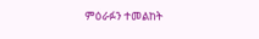ምዕራፉን ተመልከት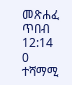መጽሐፈ ጥበብ 12:14
0 ተሻማሚ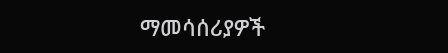ማመሳሰሪያዎች